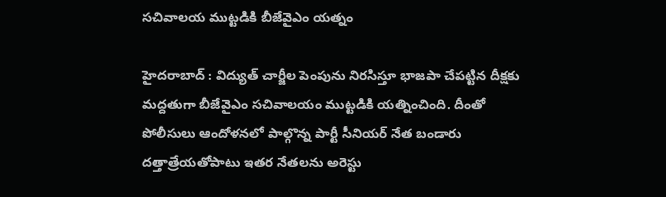సచివాలయ ముట్టడికి బీజేవైఎం యత్నం

హైదరాబాద్‌ : విద్యుత్‌ చార్జీల పెంపును నిరసిస్తూ భాజపా చేపట్టిన దీక్షకు మద్దతుగా బీజేవైఎం సచివాలయం ముట్టడికి యత్నించింది. దీంతో పోలీసులు ఆందోళనలో పాల్గొన్న పార్టీ సీనియర్‌ నేత బండారు దత్తాత్రేయతోపాటు ఇతర నేతలను అరెస్టు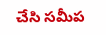చేసి సమీప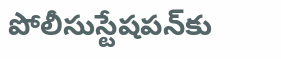పోలీసుస్టేషపన్‌కు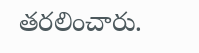తరలించారు.